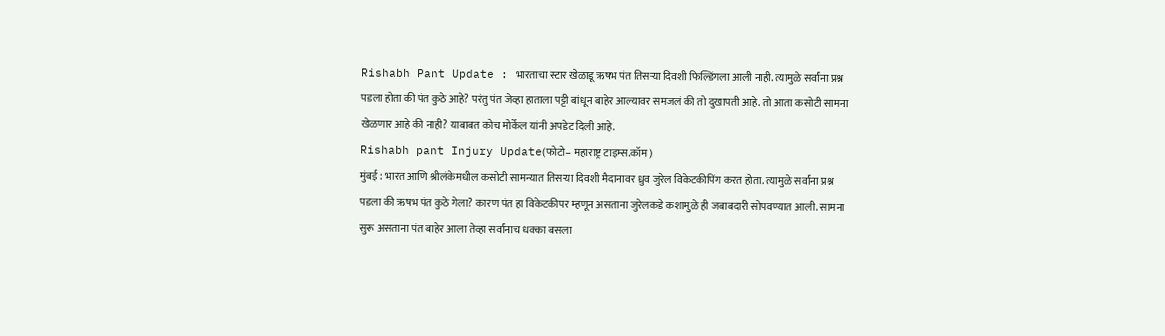Rishabh Pant Update : भारताचा स्टार खेळाडू ऋषभ पंत तिसऱ्या दिवशी फिल्डिंगला आली नाही. त्यामुळे सर्वांना प्रश्न पडला होता की पंत कुठे आहे? परंतु पंत जेव्हा हाताला पट्टी बांधून बाहेर आल्यावर समजलं की तो दुखापती आहे. तो आता कसोटी सामना खेळणार आहे की नाही? याबाबत कोच मोर्केल यांनी अपडेट दिली आहे.
Rishabh pant Injury Update(फोटो– महाराष्ट्र टाइम्स.कॉम)
मुंबई : भारत आणि श्रीलंकेमधील कसोटी सामन्यात तिसऱ्या दिवशी मैदानावर ध्रुव जुरेल विकेटकीपिंग करत होता. त्यामुळे सर्वांना प्रश्न पडला की ऋषभ पंत कुठे गेला? कारण पंत हा विकेटकीपर म्हणून असताना जुरेलकडे कशामुळे ही जबाबदारी सोपवण्यात आली. सामना सुरू असताना पंत बाहेर आला तेव्हा सर्वांनाच धक्का बसला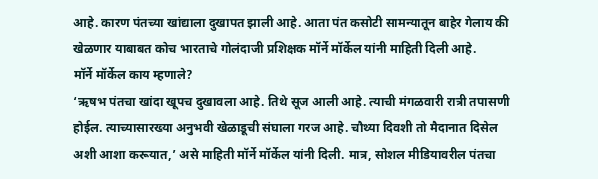आहे. कारण पंतच्या खांद्याला दुखापत झाली आहे. आता पंत कसोटी सामन्यातून बाहेर गेलाय की खेळणार याबाबत कोच भारताचे गोलंदाजी प्रशिक्षक मॉर्ने मॉर्केल यांनी माहिती दिली आहे.
मॉर्ने मॉर्केल काय म्हणाले?
‘ऋषभ पंतचा खांदा खूपच दुखावला आहे. तिथे सूज आली आहे. त्याची मंगळवारी रात्री तपासणी होईल. त्याच्यासारख्या अनुभवी खेळाडूची संघाला गरज आहे. चौथ्या दिवशी तो मैदानात दिसेल अशी आशा करूयात,’ असे माहिती मॉर्ने मॉर्केल यांनी दिली. मात्र, सोशल मीडियावरील पंतचा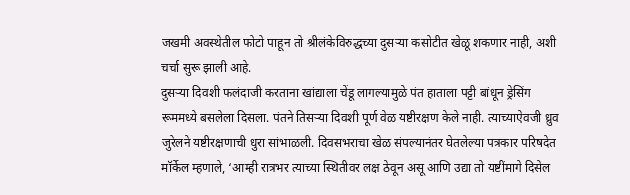जखमी अवस्थेतील फोटो पाहून तो श्रीलंकेविरुद्धच्या दुसऱ्या कसोटीत खेळू शकणार नाही, अशी चर्चा सुरू झाली आहे.
दुसऱ्या दिवशी फलंदाजी करताना खांद्याला चेंडू लागल्यामुळे पंत हाताला पट्टी बांधून ड्रेसिंग रूममध्ये बसलेला दिसला. पंतने तिसऱ्या दिवशी पूर्ण वेळ यष्टीरक्षण केले नाही. त्याच्याऐवजी ध्रुव जुरेलने यष्टीरक्षणाची धुरा सांभाळली. दिवसभराचा खेळ संपल्यानंतर घेतलेल्या पत्रकार परिषदेत मॉर्केल म्हणाले, ‘आम्ही रात्रभर त्याच्या स्थितीवर लक्ष ठेवून असू आणि उद्या तो यष्टींमागे दिसेल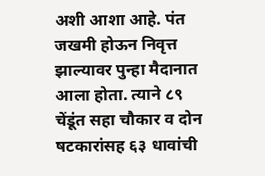अशी आशा आहे. पंत जखमी होऊन निवृत्त झाल्यावर पुन्हा मैदानात आला होता. त्याने ८९ चेंडूंत सहा चौकार व दोन षटकारांसह ६३ धावांची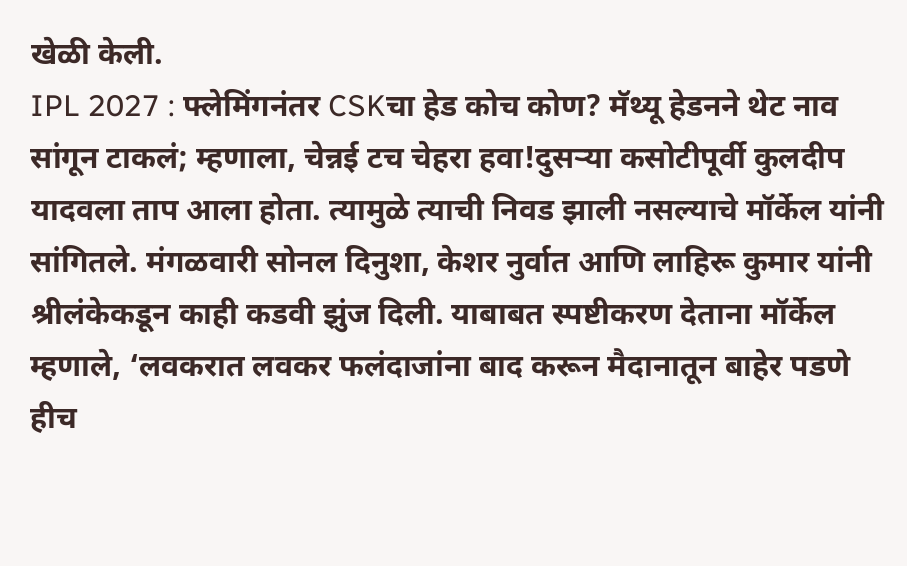खेळी केली.
IPL 2027 : फ्लेमिंगनंतर CSKचा हेड कोच कोण? मॅथ्यू हेडनने थेट नाव सांगून टाकलं; म्हणाला, चेन्नई टच चेहरा हवा!दुसऱ्या कसोटीपूर्वी कुलदीप यादवला ताप आला होता. त्यामुळे त्याची निवड झाली नसल्याचे मॉर्केल यांनी सांगितले. मंगळवारी सोनल दिनुशा, केशर नुर्वात आणि लाहिरू कुमार यांनी श्रीलंकेकडून काही कडवी झुंज दिली. याबाबत स्पष्टीकरण देताना मॉर्केल म्हणाले, ‘लवकरात लवकर फलंदाजांना बाद करून मैदानातून बाहेर पडणे हीच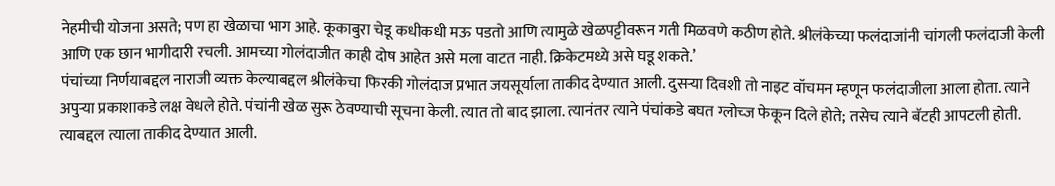नेहमीची योजना असते; पण हा खेळाचा भाग आहे. कूकाबुरा चेडू कधीकधी मऊ पडतो आणि त्यामुळे खेळपट्टीवरून गती मिळवणे कठीण होते. श्रीलंकेच्या फलंदाजांनी चांगली फलंदाजी केली आणि एक छान भागीदारी रचली. आमच्या गोलंदाजीत काही दोष आहेत असे मला वाटत नाही. क्रिकेटमध्ये असे घडू शकते.’
पंचांच्या निर्णयाबद्दल नाराजी व्यक्त केल्याबद्दल श्रीलंकेचा फिरकी गोलंदाज प्रभात जयसूर्याला ताकीद देण्यात आली. दुसऱ्या दिवशी तो नाइट वॉचमन म्हणून फलंदाजीला आला होता. त्याने अपुऱ्या प्रकाशाकडे लक्ष वेधले होते. पंचांनी खेळ सुरू ठेवण्याची सूचना केली. त्यात तो बाद झाला. त्यानंतर त्याने पंचांकडे बघत ग्लोच्ज फेकून दिले होते; तसेच त्याने बॅटही आपटली होती. त्याबद्दल त्याला ताकीद देण्यात आली.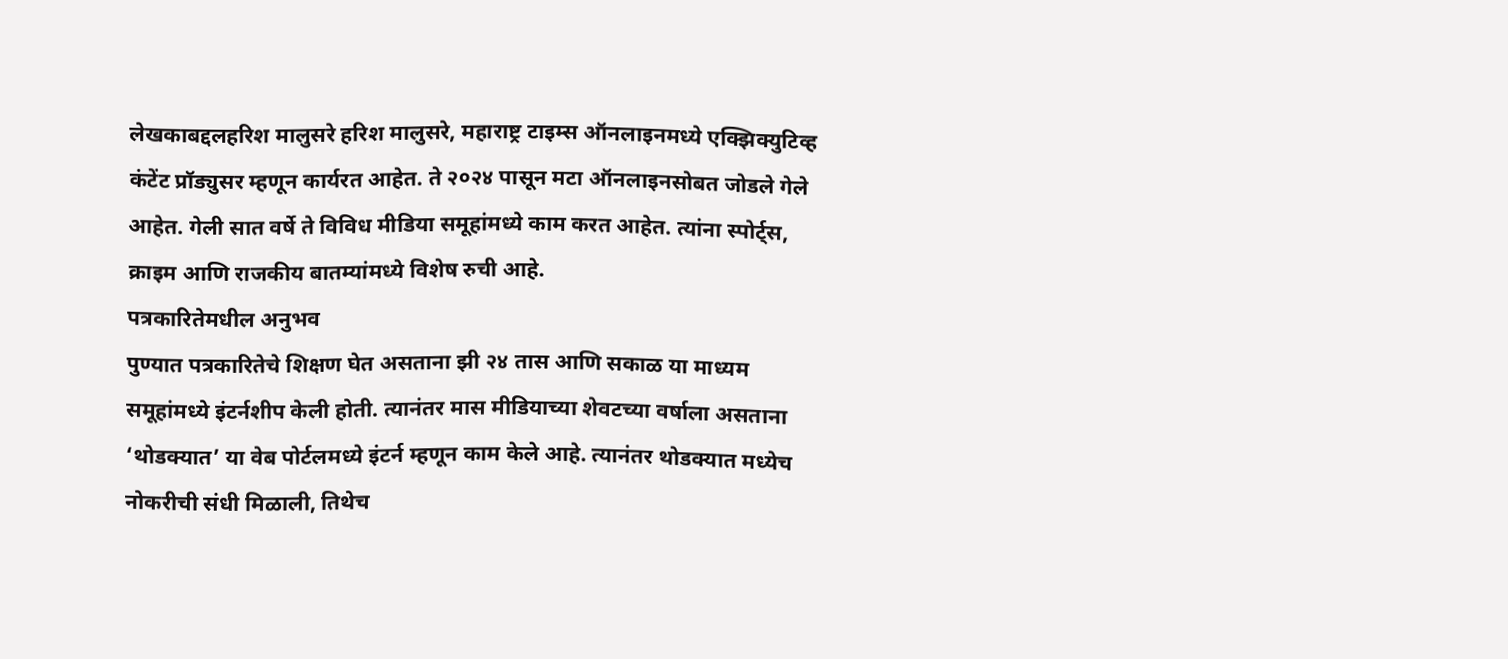लेखकाबद्दलहरिश मालुसरे हरिश मालुसरे, महाराष्ट्र टाइम्स ऑनलाइनमध्ये एक्झिक्युटिव्ह कंटेंट प्रॉड्युसर म्हणून कार्यरत आहेत. ते २०२४ पासून मटा ऑनलाइनसोबत जोडले गेले आहेत. गेली सात वर्षे ते विविध मीडिया समूहांमध्ये काम करत आहेत. त्यांना स्पोर्ट्स, क्राइम आणि राजकीय बातम्यांमध्ये विशेष रुची आहे.
पत्रकारितेमधील अनुभव
पुण्यात पत्रकारितेचे शिक्षण घेत असताना झी २४ तास आणि सकाळ या माध्यम समूहांमध्ये इंटर्नशीप केली होती. त्यानंतर मास मीडियाच्या शेवटच्या वर्षाला असताना ‘थोडक्यात’ या वेब पोर्टलमध्ये इंटर्न म्हणून काम केले आहे. त्यानंतर थोडक्यात मध्येच नोकरीची संधी मिळाली, तिथेच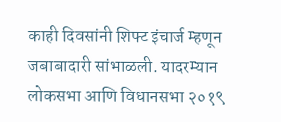काही दिवसांनी शिफ्ट इंचार्ज म्हणून जबाबादारी सांभाळली. यादरम्यान लोकसभा आणि विधानसभा २०१९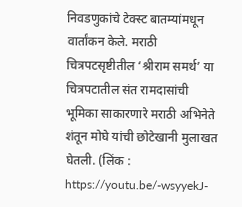निवडणुकांचे टेक्स्ट बातम्यांमधून वार्तांकन केले. मराठी चित्रपटसृष्टीतील ‘श्रीराम समर्थ’ या चित्रपटातील संत रामदासांची भूमिका साकारणारे मराठी अभिनेते शंतून मोघे यांची छोटेखानी मुलाखत घेतली. (लिंक : https://youtu.be/-wsyyekJ-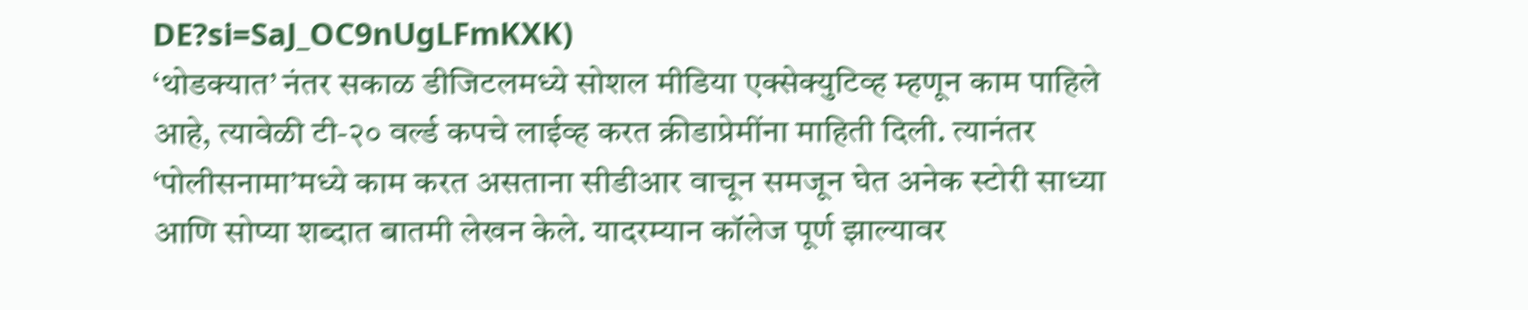DE?si=SaJ_OC9nUgLFmKXK)
‘थोडक्यात’ नंतर सकाळ डीजिटलमध्ये सोशल मीडिया एक्सेक्युटिव्ह म्हणून काम पाहिले आहे, त्यावेळी टी-२० वर्ल्ड कपचे लाईव्ह करत क्रीडाप्रेमींना माहिती दिली. त्यानंतर ‘पोलीसनामा’मध्ये काम करत असताना सीडीआर वाचून समजून घेत अनेक स्टोरी साध्या आणि सोप्या शब्दात बातमी लेखन केले. यादरम्यान कॉलेज पूर्ण झाल्यावर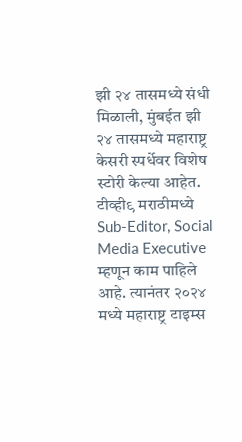झी २४ तासमध्ये संधी मिळाली, मुंबईत झी २४ तासमध्ये महाराष्ट्र केसरी स्पर्धेवर विशेष स्टोरी केल्या आहेत. टीव्ही९ मराठीमध्ये Sub-Editor, Social Media Executive म्हणून काम पाहिले आहे. त्यानंतर २०२४ मध्ये महाराष्ट्र टाइम्स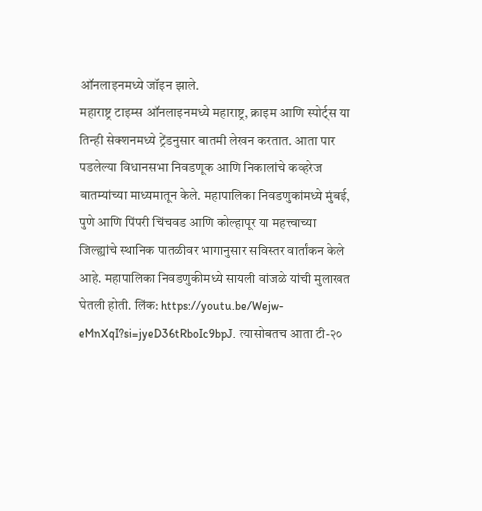ऑनलाइनमध्ये जॉइन झाले.
महाराष्ट्र टाइम्स ऑनलाइनमध्ये महाराष्ट्र, क्राइम आणि स्पोर्ट्स या तिन्ही सेक्शनमध्ये ट्रेंडनुसार बातमी लेखन करतात. आता पार पडलेल्या विधानसभा निवडणूक आणि निकालांचे कव्हरेज बातम्यांच्या माध्यमातून केले. महापालिका निवडणुकांमध्ये मुंबई, पुणे आणि पिंपरी चिंचवड आणि कोल्हापूर या महत्त्वाच्या जिल्ह्यांचे स्थानिक पातळीवर भागानुसार सविस्तर वार्तांकन केले आहे. महापालिका निवडणुकीमध्ये सायली वांजळे यांची मुलाखत घेतली होती. लिंक: https://youtu.be/Wejw-eMnXqI?si=jyeD36tRboIc9bpJ. त्यासोबतच आता टी-२०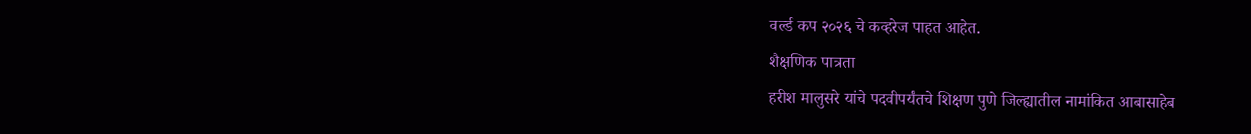वर्ल्ड कप २०२६ चे कव्हरेज पाहत आहेत.
शैक्षणिक पात्रता
हरीश मालुसरे यांचे पदवीपर्यंतचे शिक्षण पुणे जिल्ह्यातील नामांकित आबासाहेब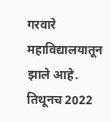गरवारे महाविद्यालयातून झाले आहे. तिथूनच 2022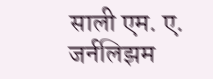साली एम. ए. जर्नलिझम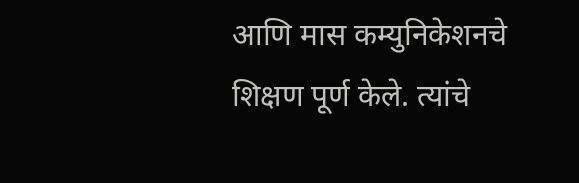आणि मास कम्युनिकेशनचे शिक्षण पूर्ण केले. त्यांचे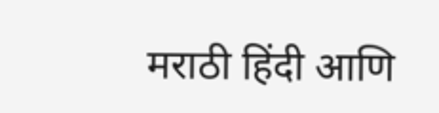मराठी हिंदी आणि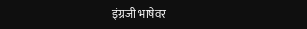इंग्रजी भाषेवर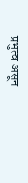प्रभुत्व असून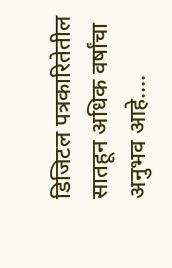डिजिटल पत्रकारितेतील सातहून अधिक वर्षांचा अनुभव आहे.…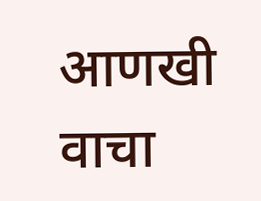आणखी वाचा